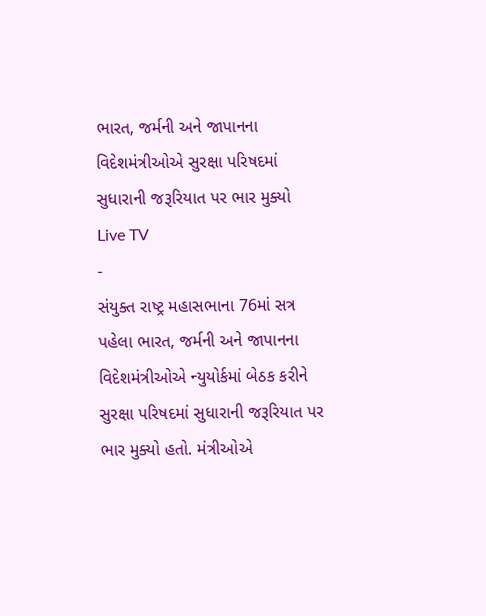ભારત, જર્મની અને જાપાનના વિદેશમંત્રીઓએ સુરક્ષા પરિષદમાં સુધારાની જરૂરિયાત પર ભાર મુક્યો
Live TV
-
સંયુક્ત રાષ્ટ્ર મહાસભાના 76માં સત્ર પહેલા ભારત, જર્મની અને જાપાનના વિદેશમંત્રીઓએ ન્યુયોર્કમાં બેઠક કરીને સુરક્ષા પરિષદમાં સુધારાની જરૂરિયાત પર ભાર મુક્યો હતો. મંત્રીઓએ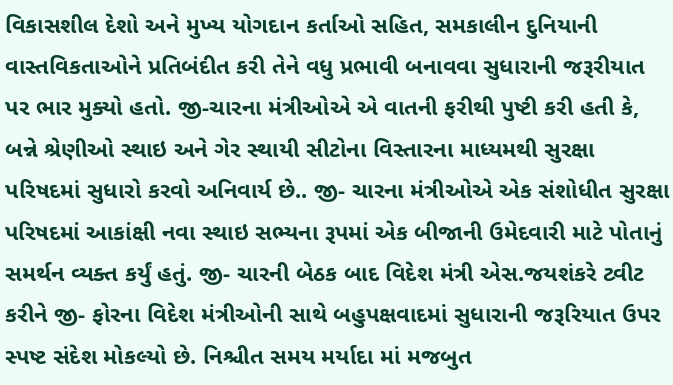વિકાસશીલ દેશો અને મુખ્ય યોગદાન કર્તાઓ સહિત, સમકાલીન દુનિયાની વાસ્તવિકતાઓને પ્રતિબંદીત કરી તેને વધુ પ્રભાવી બનાવવા સુધારાની જરૂરીયાત પર ભાર મુક્યો હતો. જી-ચારના મંત્રીઓએ એ વાતની ફરીથી પુષ્ટી કરી હતી કે, બન્ને શ્રેણીઓ સ્થાઇ અને ગેર સ્થાયી સીટોના વિસ્તારના માધ્યમથી સુરક્ષા પરિષદમાં સુધારો કરવો અનિવાર્ય છે.. જી- ચારના મંત્રીઓએ એક સંશોધીત સુરક્ષા પરિષદમાં આકાંક્ષી નવા સ્થાઇ સભ્યના રૂપમાં એક બીજાની ઉમેદવારી માટે પોતાનું સમર્થન વ્યક્ત કર્યું હતું. જી- ચારની બેઠક બાદ વિદેશ મંત્રી એસ.જયશંકરે ટ્વીટ કરીને જી- ફોરના વિદેશ મંત્રીઓની સાથે બહુપક્ષવાદમાં સુધારાની જરૂરિયાત ઉપર સ્પષ્ટ સંદેશ મોકલ્યો છે. નિશ્ચીત સમય મર્યાદા માં મજબુત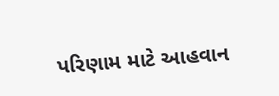પરિણામ માટે આહવાન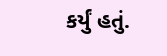કર્યું હતું.